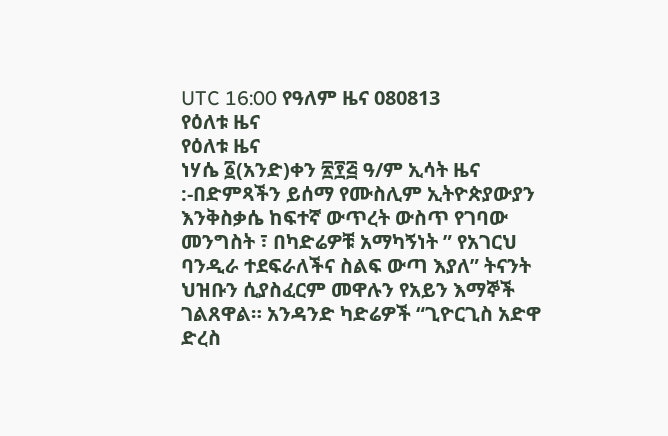UTC 16:00 የዓለም ዜና 080813
የዕለቱ ዜና
የዕለቱ ዜና
ነሃሴ ፩(አንድ)ቀን ፳፻፭ ዓ/ም ኢሳት ዜና :-በድምጻችን ይሰማ የሙስሊም ኢትዮጵያውያን እንቅስቃሴ ከፍተኛ ውጥረት ውስጥ የገባው መንግስት ፣ በካድሬዎቹ አማካኝነት ” የአገርህ ባንዲራ ተደፍራለችና ስልፍ ውጣ እያለ” ትናንት ህዝቡን ሲያስፈርም መዋሉን የአይን እማኞች ገልጸዋል። አንዳንድ ካድሬዎች “ጊዮርጊስ አድዋ ድረስ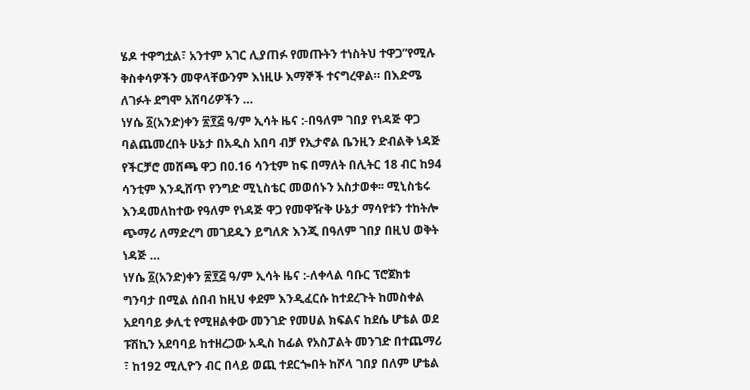ሄዶ ተዋግቷል፣ አንተም አገር ሊያጠፉ የመጡትን ተነስትህ ተዋጋ”የሚሉ ቅስቀሳዎችን መዋላቸውንም እነዚሁ እማኞች ተናግረዋል። በእድሜ ለገፉት ደግሞ አሸባሪዎችን …
ነሃሴ ፩(አንድ)ቀን ፳፻፭ ዓ/ም ኢሳት ዜና :-በዓለም ገበያ የነዳጅ ዋጋ ባልጨመረበት ሁኔታ በአዲስ አበባ ብቻ የኢታኖል ቤንዚን ድብልቅ ነዳጅ የችርቻሮ መሸጫ ዋጋ በ0.16 ሳንቲም ከፍ በማለት በሊትር 18 ብር ከ94 ሳንቲም እንዲሸጥ የንግድ ሚኒስቴር መወሰኑን አስታወቀ፡፡ ሚኒስቴሩ እንዳመለከተው የዓለም የነዳጅ ዋጋ የመዋዥቅ ሁኔታ ማሳየቱን ተከትሎ ጭማሪ ለማድረግ መገደዱን ይግለጽ እንጂ በዓለም ገበያ በዚህ ወቅት ነዳጅ …
ነሃሴ ፩(አንድ)ቀን ፳፻፭ ዓ/ም ኢሳት ዜና :-ለቀላል ባቡር ፕሮጀክቱ ግንባታ በሚል ሰበብ ከዚህ ቀደም እንዲፈርሱ ከተደረጉት ከመስቀል አደባባይ ቃሊቲ የሚዘልቀው መንገድ የመሀል ክፍልና ከደሴ ሆቴል ወደ ፑሽኪን አደባባይ ከተዘረጋው አዲስ ከፊል የአስፓልት መንገድ በተጨማሪ ፣ ከ192 ሚሊዮን ብር በላይ ወጪ ተደርጐበት ከሾላ ገበያ በለም ሆቴል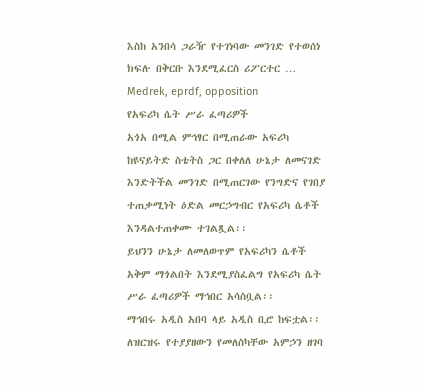እስከ አንበሳ ጋራዥ የተገነባው መንገድ የተወሰነ ክፍሉ በቅርቡ እንደሚፈርስ ሪፖርተር …
Medrek, eprdf, opposition
የአፍሪካ ሴት ሥራ ፈጣሪዎች
አጎአ በሚል ምኅፃር በሚጠራው አፍሪካ ከዩናይትድ ስቴትስ ጋር በቀለለ ሁኔታ ለመናገድ እንድትችል መንገድ በሚጠርገው የንግድና የገበያ ተጠቃሚነት ዕድል መርኃግብር የአፍሪካ ሴቶች እንዳልተጠቀሙ ተገልጿል፡፡
ይህንን ሁኔታ ለመለወጥም የአፍሪካን ሴቶች አቅም ማጎልበት እንደሚያስፈልግ የአፍሪካ ሴት ሥራ ፈጣሪዎች ማኅበር አሳስቧል፡፡
ማኅበሩ አዲስ አበባ ላይ አዲስ ቢሮ ከፍቷል፡፡
ለዝርዝሩ የተያያዘውን የመለስካቸው አምኃን ዘገባ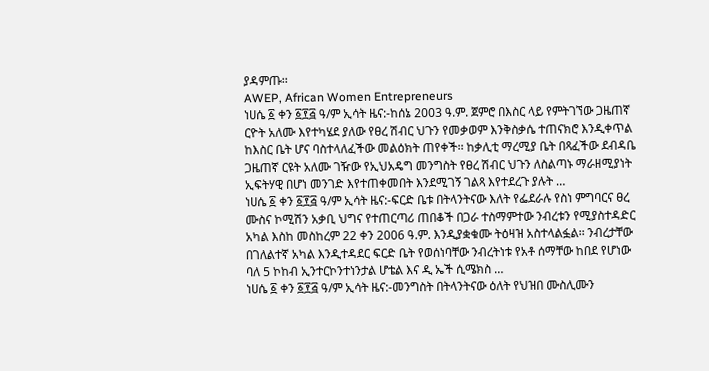ያዳምጡ፡፡
AWEP, African Women Entrepreneurs
ነሀሴ ፩ ቀን ፩፻፭ ዓ/ም ኢሳት ዜና:-ከሰኔ 2003 ዓ.ም. ጀምሮ በእስር ላይ የምትገኘው ጋዜጠኛ ርዮት አለሙ እየተካሄደ ያለው የፀረ ሽብር ህጉን የመቃወም እንቅስቃሴ ተጠናክሮ እንዲቀጥል ከእስር ቤት ሆና ባስተላለፈችው መልዕክት ጠየቀች፡፡ ከቃሊቲ ማረሚያ ቤት በጻፈችው ደብዳቤ ጋዜጠኛ ርዩት አለሙ ገዥው የኢህአዴግ መንግስት የፀረ ሽብር ህጉን ለስልጣኑ ማራዘሚያነት ኢፍትሃዊ በሆነ መንገድ እየተጠቀመበት እንደሚገኝ ገልጻ እየተደረጉ ያሉት …
ነሀሴ ፩ ቀን ፩፻፭ ዓ/ም ኢሳት ዜና:-ፍርድ ቤቱ በትላንትናው እለት የፌደራሉ የስነ ምግባርና ፀረ ሙስና ኮሚሽን አቃቢ ህግና የተጠርጣሪ ጠበቆች በጋራ ተስማምተው ንብረቱን የሚያስተዳድር አካል እስከ መስከረም 22 ቀን 2006 ዓ.ም. እንዲያቋቁሙ ትዕዛዝ አስተላልፏል፡፡ ንብረታቸው በገለልተኛ አካል እንዲተዳደር ፍርድ ቤት የወሰነባቸው ንብረትነቱ የአቶ ሰማቸው ከበደ የሆነው ባለ 5 ኮከብ ኢንተርኮንተነንታል ሆቴል እና ዲ ኤች ሲሜክስ …
ነሀሴ ፩ ቀን ፩፻፭ ዓ/ም ኢሳት ዜና:-መንግስት በትላንትናው ዕለት የህዝበ ሙስሊሙን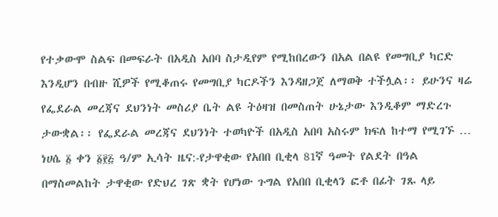የተቃውሞ ስልፍ በመፍራት በአዲስ አበባ ስታዲየም የሚከበረውን በአል በልዩ የመግቢያ ካርድ እንዲሆን በብዙ ሺዎች የሚቆጠሩ የመግቢያ ካርዶችን እንዳዘጋጀ ለማወቅ ተችሏል፡፡ ይሁንና ዛሬ የፌደራል መረጃና ደህንነት መስሪያ ቤት ልዩ ትዕዛዝ በመስጠት ሁኔታው እንዲቆም ማድረጉ ታውቋል፡፡ የፌደራል መረጃና ደህንነት ተወካዮች በአዲስ አበባ አስሩም ክፍለ ከተማ የሚገኙ …
ነሀሴ ፩ ቀን ፩፻፭ ዓ/ም ኢሳት ዜና:-የታዋቂው የአበበ ቢቂላ 81ኛ ዓመት የልደት በዓል በማስመልከት ታዋቂው የድህረ ገጽ ቋት የሆነው ጉግል የአበበ ቢቂላን ፎቶ በፊት ገጹ ላይ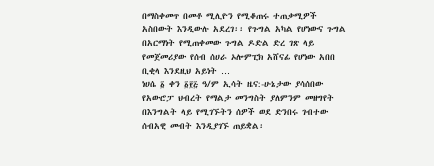በማስቀመጥ በመቶ ሚሊዮን የሚቆጠሩ ተጠቃሚዎች አስበውት እንዲውሉ አደረገ፡፡ የጉግል አካል የሆነውና ጉግል በአርማነት የሚጠቀመው ጉግል ዶድል ድረ ገጽ ላይ የመጀመሪያው የሰብ ሰሀራ ኦሎምፒክ አሸናፊ የሆነው አበበ ቢቂላ እንደዚህ አይነት …
ነሀሴ ፩ ቀን ፩፻፭ ዓ/ም ኢሳት ዜና:-ሁኔታው ያሳሰበው የአውሮፓ ህብረት የማልታ መንግስት ያለምንም መዘግየት በእንግልት ላይ የሚገኙትን ሰዎች ወደ ድንበሩ ገብተው ሰብአዊ መብት እንዲያገኙ ጠይቋል፡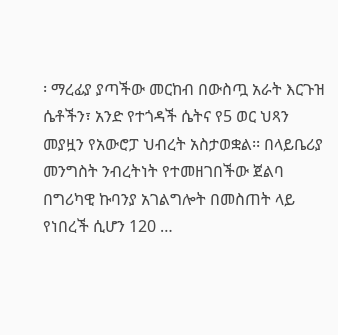፡ ማረፊያ ያጣችው መርከብ በውስጧ አራት እርጉዝ ሴቶችን፣ አንድ የተጎዳች ሴትና የ5 ወር ህጻን መያዟን የአውሮፓ ህብረት አስታወቋል፡፡ በላይቤሪያ መንግስት ንብረትነት የተመዘገበችው ጀልባ በግሪካዊ ኩባንያ አገልግሎት በመስጠት ላይ የነበረች ሲሆን 120 …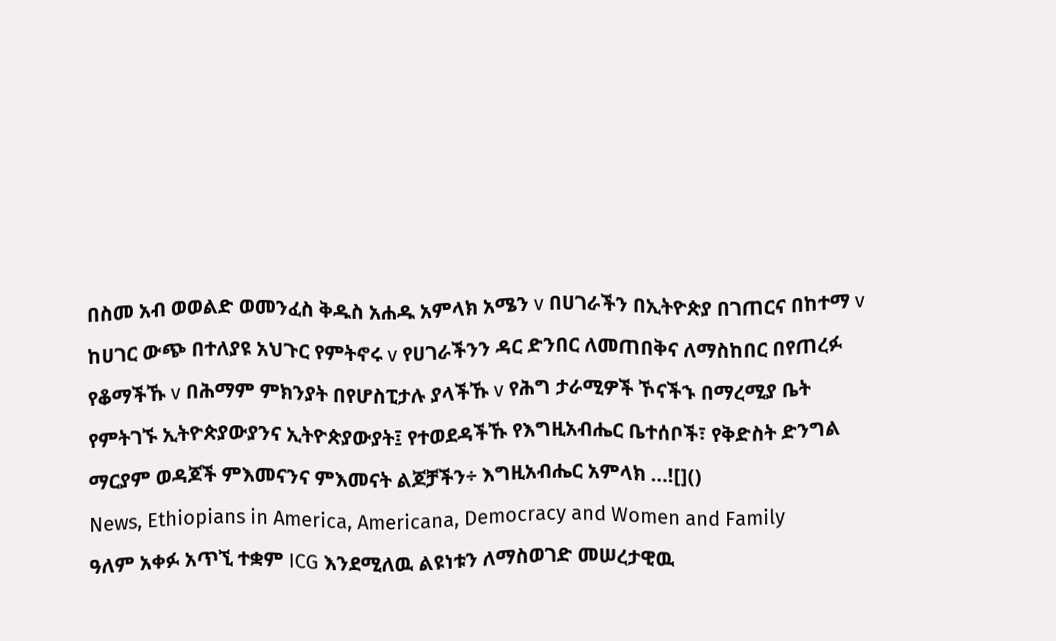በስመ አብ ወወልድ ወመንፈስ ቅዱስ አሐዱ አምላክ አሜን v በሀገራችን በኢትዮጵያ በገጠርና በከተማ v ከሀገር ውጭ በተለያዩ አህጉር የምትኖሩ v የሀገራችንን ዳር ድንበር ለመጠበቅና ለማስከበር በየጠረፉ የቆማችኹ v በሕማም ምክንያት በየሆስፒታሉ ያላችኹ v የሕግ ታራሚዎች ኾናችኁ በማረሚያ ቤት የምትገኙ ኢትዮጵያውያንና ኢትዮጵያውያት፤ የተወደዳችኹ የእግዚአብሔር ቤተሰቦች፣ የቅድስት ድንግል ማርያም ወዳጆች ምእመናንና ምእመናት ልጆቻችን÷ እግዚአብሔር አምላክ …![]()
News, Ethiopians in America, Americana, Democracy and Women and Family
ዓለም አቀፉ አጥኚ ተቋም ICG እንደሚለዉ ልዩነቱን ለማስወገድ መሠረታዊዉ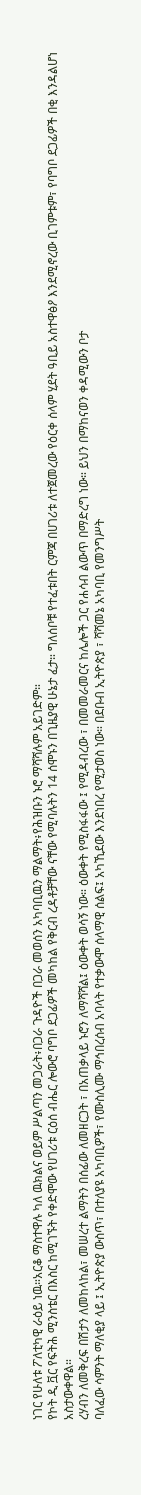ነገር የሁለቱ ፖለቲካዊ ራዕይ ነዉ።አርቆ ማስተዋሉ ካለ ዉክልና ወይም ሥልጣን መጋራት፥በጋራ ጉዳዮች በጋራ መወሰን አካባቢዉን ማልማት፥የሕዝቡን ኑሮ ማሻሻሉም አይገድም።
የኮት ዲ ቯር የፍትሕ ሚንስቴር በእስር ከሚገኙት የቀድሞው የሀገሪቱ ርዕሰ ብሔር ሎውሮ ባግቦ ደጋፊዎች መካከል የቅርብ ረዳቶቻቸው ናቸው የሚባሉትን 14 ሰሞኑን በጊዜያዊ ሁኔታ ፈታ። ግለሰቦቹ የተፈቱበት ርምጃ በሀገሪቱ ለተጀመረው የዕርቀ ሰላም ሂደት ዓቢይ አስተዋፅዖ እንደሚኖረው ቢገምቱም፣ የባግቦ ደጋፊዎች በቂ እንዳልሆነ አስታውቀዋል።
ረሃብን ለመቅረፍ በሽታን ለመከላከል፣ መሠረተ ልማትን በሰፊው ለመዘርጋት ፣ በአጠቃላይ ኑሮን ለማሻሻል፤ ዕውቀት ወሳኝ ነው። ዕውቀት የሚስፋፋው ፤ የሚዳብረው ፣ በመመራመርና ከሌሎች ጋር የሐሳብ ልውጥ በማድረግ ነው። ይህን በማከናወን ቀዳሚውን ቦታ
ባለፈው ሳምንት ማለቂያ ላይ ፤ ኢትዮጵያ ውስጥ፣ በተለያዩ አካባቢዎች፣ የሙስሊሙ ማኅበረሰብ አባላት የተቃውሞ ሰላማዊ ሰልፍ፤ አካኺደው እንደነበረ የሚታወስ ነው። በደቡብ ኢትዮጵያ ፣ ሻሻመኔ አካባቢ የመንግሥት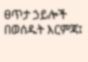ፀጥታ ኃይሎች በወሰዱት እርምጃ፤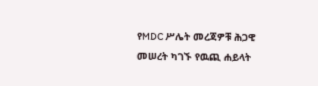የMDC ሥሌት መረጃዎቹ ሕጋዊ መሠረት ካገኙ የዉጪ ሐይላት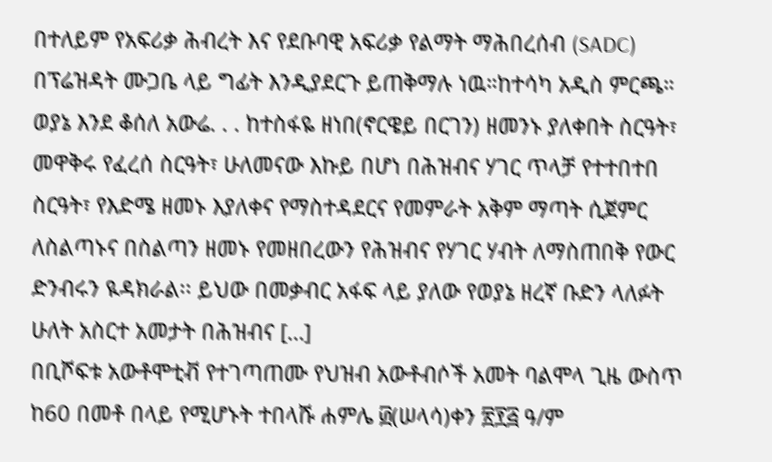በተለይም የአፍሪቃ ሕብረት እና የደቡባዊ አፍሪቃ የልማት ማሕበረሰብ (SADC) በፕሬዝዳት ሙጋቤ ላይ ግፊት እንዲያደርጉ ይጠቅማሉ ነዉ።ከተሳካ አዲስ ምርጫ።
ወያኔ እንደ ቆሰለ አውሬ. . . ከተስፋዬ ዘነበ(ኖርዌይ በርገን) ዘመንኑ ያለቀበት ስርዓት፣ መዋቅሩ የፈረሰ ስርዓት፣ ሁለመናው እኩይ በሆነ በሕዝብና ሃገር ጥላቻ የተተበተበ ስርዓት፣ የእድሜ ዘመኑ እያለቀና የማስተዳደርና የመምራት አቅም ማጣት ሲጀምር ለስልጣኑና በስልጣን ዘመኑ የመዘበረውን የሕዝብና የሃገር ሃብት ለማስጠበቅ የውር ድንብሩን ዪዳክራል፡፡ ይህው በመቃብር አፋፍ ላይ ያለው የወያኔ ዘረኛ ቡድን ላለፉት ሁለት አስርተ አመታት በሕዝብና […]
በቢሾፍቱ አውቶሞቲቭ የተገጣጠሙ የህዝብ አውቶብሶች አመት ባልሞላ ጊዜ ውስጥ ከ60 በመቶ በላይ የሚሆኑት ተበላሹ ሐምሌ ፴(ሠላሳ)ቀን ፳፻፭ ዓ/ም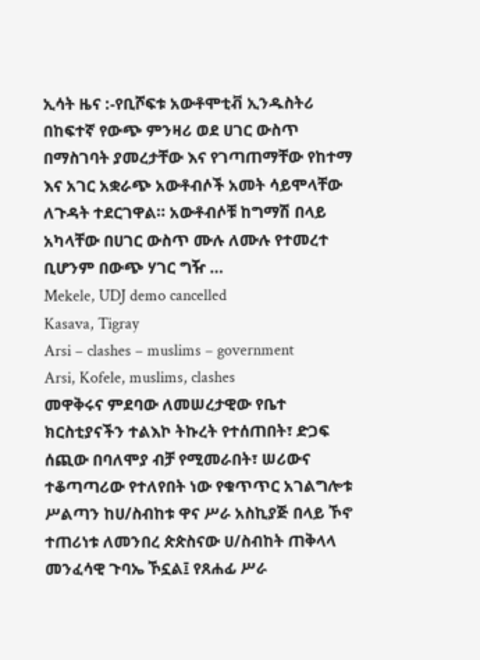ኢሳት ዜና :-የቢሾፍቱ አውቶሞቲቭ ኢንዱስትሪ በከፍተኛ የውጭ ምንዛሪ ወደ ሀገር ውስጥ በማስገባት ያመረታቸው እና የገጣጠማቸው የከተማ እና አገር አቋራጭ አውቶብሶች አመት ሳይሞላቸው ለጉዳት ተደርገዋል። አውቶብሶቹ ከግማሽ በላይ አካላቸው በሀገር ውስጥ ሙሉ ለሙሉ የተመረተ ቢሆንም በውጭ ሃገር ግዥ …
Mekele, UDJ demo cancelled
Kasava, Tigray
Arsi – clashes – muslims – government
Arsi, Kofele, muslims, clashes
መዋቅሩና ምደባው ለመሠረታዊው የቤተ ክርስቲያናችን ተልእኮ ትኩረት የተሰጠበት፣ ድጋፍ ሰጪው በባለሞያ ብቻ የሚመራበት፣ ሠሪውና ተቆጣጣሪው የተለየበት ነው የቁጥጥር አገልግሎቱ ሥልጣን ከሀ/ስብከቱ ዋና ሥራ አስኪያጅ በላይ ኾኖ ተጠሪነቱ ለመንበረ ጵጵስናው ሀ/ስብከት ጠቅላላ መንፈሳዊ ጉባኤ ኾኗል፤ የጸሐፊ ሥራ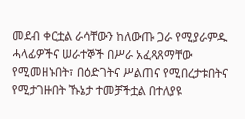መደብ ቀርቷል ራሳቸውን ከለውጡ ጋራ የሚያራምዱ ሓላፊዎችና ሠራተኞች በሥራ አፈጻጸማቸው የሚመዘኑበት፣ በዕድገትና ሥልጠና የሚበረታቱበትና የሚታገዙበት ኹኔታ ተመቻችቷል በተለያዩ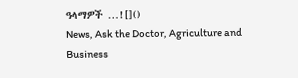ዓላማዎች …![]()
News, Ask the Doctor, Agriculture and Business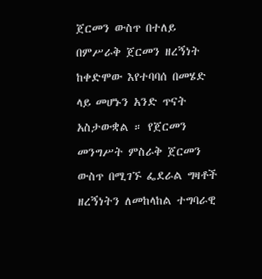ጀርመን ውስጥ በተለይ በምሥራቅ ጀርመን ዘረኝነት ከቀድሞው እየተባባሰ በመሄድ ላይ መሆኑን አንድ ጥናት አስታውቋል ። የጀርመን መንግሥት ምስራቅ ጀርመን ውስጥ በሚገኙ ፌደራል ግዛቶች ዘረኝነትን ለመከላከል ተግባራዊ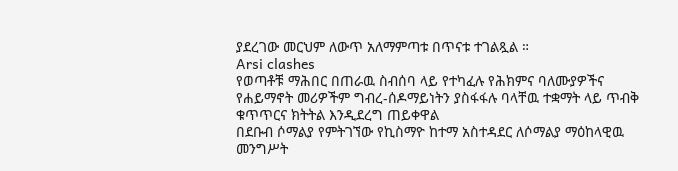ያደረገው መርህም ለውጥ አለማምጣቱ በጥናቱ ተገልጿል ።
Arsi clashes
የወጣቶቹ ማሕበር በጠራዉ ስብሰባ ላይ የተካፈሉ የሕክምና ባለሙያዎችና የሐይማኖት መሪዎችም ግብረ-ሰዶማይነትን ያስፋፋሉ ባላቸዉ ተቋማት ላይ ጥብቅ ቁጥጥርና ክትትል እንዲደረግ ጠይቀዋል
በደቡብ ሶማልያ የምትገኘው የኪስማዮ ከተማ አስተዳደር ለሶማልያ ማዕከላዊዉ መንግሥት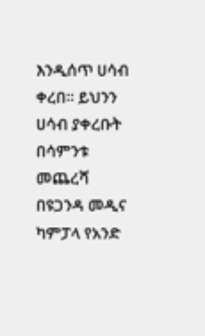እንዲሰጥ ሀሳብ ቀረበ። ይህንን ሀሳብ ያቀረቡት በሳምንቱ መጨረሻ በዩጋንዳ መዲና ካምፓላ የአንድ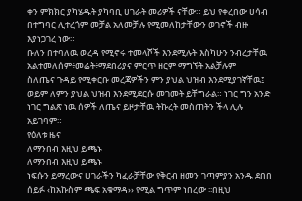ቀን ምክክር ያካሄዱት ያካባቢ ሀገራት መሪዎች ናቸው። ይህ የቀረበው ሀሳብ በተግባር ሊተረጎም መቻል አለመቻሉ የሚመለከታቸውን ወገኖች ብዙ እያነጋገረ ነው።
ቡለን በተባለዉ ወረዳ የሚኖሩ ተመላሾች እንደሚሉት እስካሁን ንብረታቸዉ አልተመለሰም፥መሬት፥ማደበሪያና ምርጥ ዘርም ማግኘት አልቻሉም
ስለጤና ጉዳይ የሚቀርቡ መረጃዎችን ምን ያህል ህዝብ እንደሚያገኛቸዉ፤ ወይም ለምን ያህል ህዝብ እንደሚደርሱ መገመት ይቸግራል። ነገር ግን አንድ ነገር ግልጽ ነዉ ሰዎች ለጤና ይዞታቸዉ ትኩረት መስጠትን ችላ ሊሉ አይገባም።
የዕለቱ ዜና
ለማንበብ እዚህ ይጫኑ
ለማንበብ እዚህ ይጫኑ
ነፍሱን ይማረውና ሀገራችን ካፈራቻቸው የቅርብ ዘመን ገጣምያን አንዱ ደበበ ሰይፉ ‹ከአኩስም ጫፍ አቁማዳ›› የሚል ግጥም ነበረው ፡፡በዚህ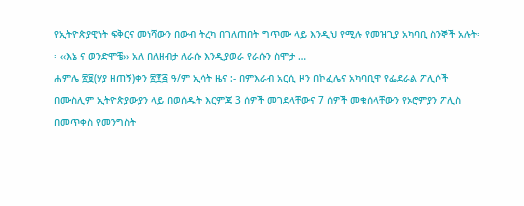የኢትዮጵያዊነት ፍቅርና መነሻውን በውብ ትረካ በገለጠበት ግጥሙ ላይ እንዲህ የሚሉ የመዝጊያ አካባቢ ስንኞች አሉት፡፡ ‹‹እኔ ና ወንድሞቼ›› አለ በለዘብታ ለራሱ እንዲያወራ የራሱን ስሞታ …
ሐምሌ ፳፱(ሃያ ዘጠኝ)ቀን ፳፻፭ ዓ/ም ኢሳት ዜና :- በምእራብ አርሲ ዞን በኮፈሌና አካባቢዋ የፌደራል ፖሊሶች በሙስሊም ኢትዮጵያውያን ላይ በወሰዱት እርምጃ 3 ሰዎች መገደላቸውና 7 ሰዎች መቁሰላቸውን የኦሮምያን ፖሊስ በመጥቀስ የመንግስት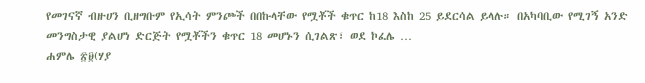የመገናኛ ብዙሀን ቢዘግቡም የኢሳት ምንጮች በበኩላቸው የሟቾች ቁጥር ከ18 እስከ 25 ይደርሳል ይላሉ። በአካባቢው የሚገኝ አንድ መንግስታዊ ያልሆነ ድርጅት የሟቾችን ቁጥር 18 መሆኑን ሲገልጽ፣ ወደ ኮፈሌ …
ሐምሌ ፳፱(ሃያ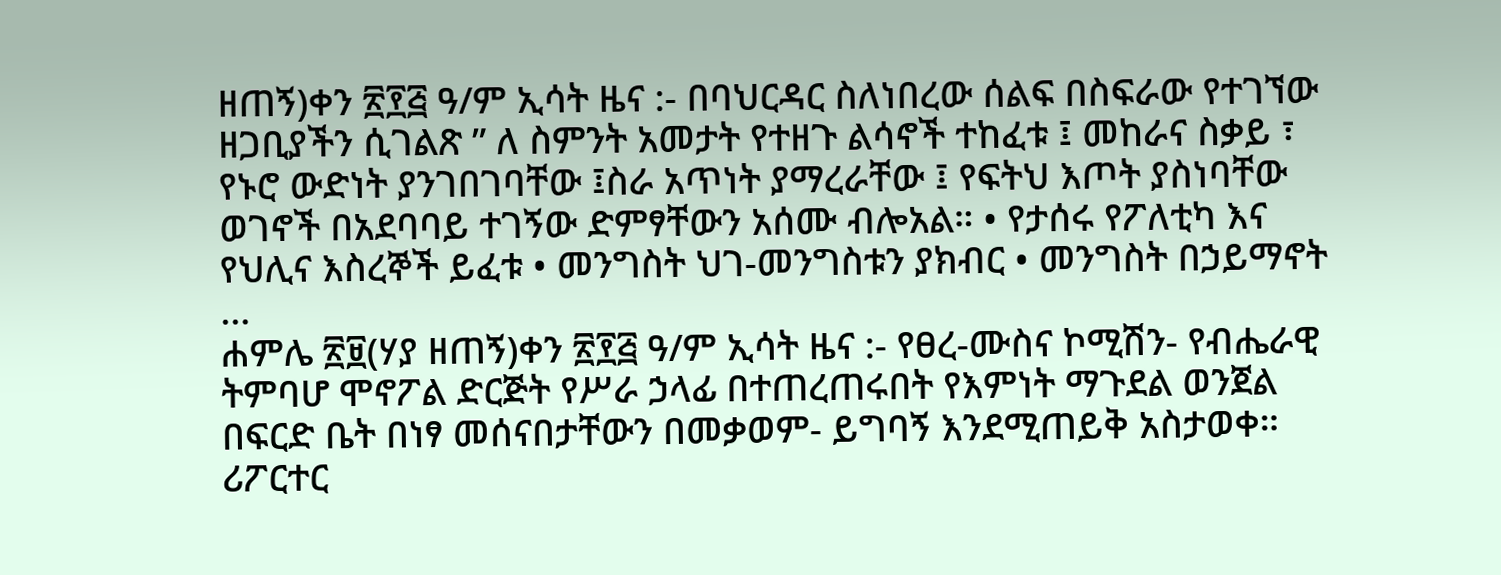ዘጠኝ)ቀን ፳፻፭ ዓ/ም ኢሳት ዜና :- በባህርዳር ስለነበረው ሰልፍ በስፍራው የተገኘው ዘጋቢያችን ሲገልጽ ” ለ ስምንት አመታት የተዘጉ ልሳኖች ተከፈቱ ፤ መከራና ስቃይ ፣ የኑሮ ውድነት ያንገበገባቸው ፤ስራ አጥነት ያማረራቸው ፤ የፍትህ እጦት ያስነባቸው ወገኖች በአደባባይ ተገኝው ድምፃቸውን አሰሙ ብሎአል። • የታሰሩ የፖለቲካ እና የህሊና እስረኞች ይፈቱ • መንግስት ህገ-መንግስቱን ያክብር • መንግስት በኃይማኖት …
ሐምሌ ፳፱(ሃያ ዘጠኝ)ቀን ፳፻፭ ዓ/ም ኢሳት ዜና :- የፀረ-ሙስና ኮሚሽን- የብሔራዊ ትምባሆ ሞኖፖል ድርጅት የሥራ ኃላፊ በተጠረጠሩበት የእምነት ማጉደል ወንጀል በፍርድ ቤት በነፃ መሰናበታቸውን በመቃወም- ይግባኝ እንደሚጠይቅ አስታወቀ። ሪፖርተር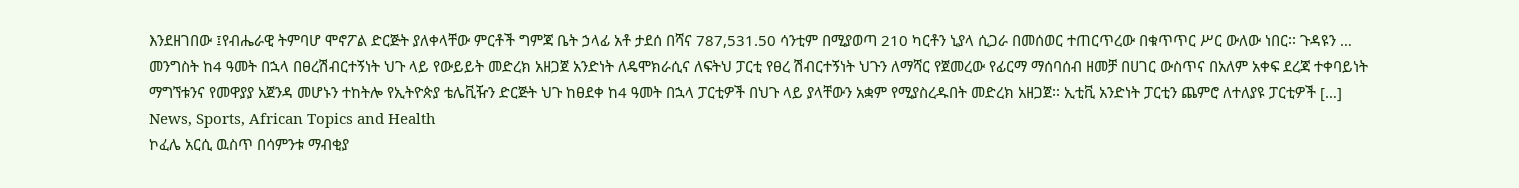እንደዘገበው ፤የብሔራዊ ትምባሆ ሞኖፖል ድርጅት ያለቀላቸው ምርቶች ግምጃ ቤት ኃላፊ አቶ ታደሰ በሻና 787,531.50 ሳንቲም በሚያወጣ 210 ካርቶን ኒያላ ሲጋራ በመሰወር ተጠርጥረው በቁጥጥር ሥር ውለው ነበር፡፡ ጉዳዩን …
መንግስት ከ4 ዓመት በኋላ በፀረሽብርተኝነት ህጉ ላይ የውይይት መድረክ አዘጋጀ አንድነት ለዴሞክራሲና ለፍትህ ፓርቲ የፀረ ሽብርተኝነት ህጉን ለማሻር የጀመረው የፊርማ ማሰባሰብ ዘመቻ በሀገር ውስጥና በአለም አቀፍ ደረጃ ተቀባይነት ማግኘቱንና የመዋያያ አጀንዳ መሆኑን ተከትሎ የኢትዮጵያ ቴሌቪዥን ድርጅት ህጉ ከፀደቀ ከ4 ዓመት በኋላ ፓርቲዎች በህጉ ላይ ያላቸውን አቋም የሚያስረዱበት መድረክ አዘጋጀ፡፡ ኢቲቪ አንድነት ፓርቲን ጨምሮ ለተለያዩ ፓርቲዎች […]
News, Sports, African Topics and Health
ኮፈሌ አርሲ ዉስጥ በሳምንቱ ማብቂያ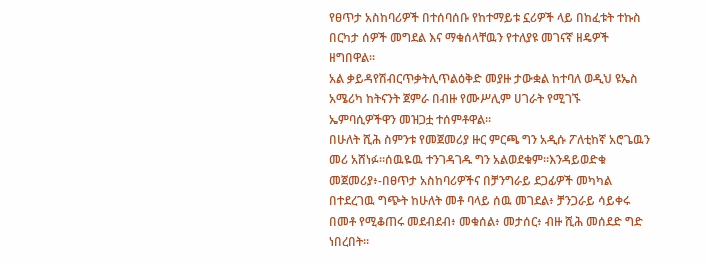የፀጥታ አስከባሪዎች በተሰባሰቡ የከተማይቱ ኗሪዎች ላይ በከፈቱት ተኩስ በርካታ ሰዎች መግደል እና ማቁሰላቸዉን የተለያዩ መገናኛ ዘዴዎች ዘግበዋል።
አል ቃይዳየሽብርጥቃትሊጥልዕቅድ መያዙ ታውቋል ከተባለ ወዲህ ዩኤስ አሜሪካ ከትናንት ጀምራ በብዙ የሙሥሊም ሀገራት የሚገኙ ኤምባሲዎችዋን መዝጋቷ ተሰምቶዋል።
በሁለት ሺሕ ስምንቱ የመጀመሪያ ዙር ምርጫ ግን አዲሱ ፖለቲከኛ አሮጌዉን መሪ አሸነፉ።ሰዉዬዉ ተንገዳገዱ ግን አልወደቁም።እንዳይወድቁ መጀመሪያ፥-በፀጥታ አስከባሪዎችና በቻንግራይ ደጋፊዎች መካካል በተደረገዉ ግጭት ከሁለት መቶ ባላይ ሰዉ መገደል፥ ቻንጋራይ ሳይቀሩ በመቶ የሚቆጠሩ መደብደብ፥ መቁሰል፥ መታሰር፥ ብዙ ሺሕ መሰደድ ግድ ነበረበት።